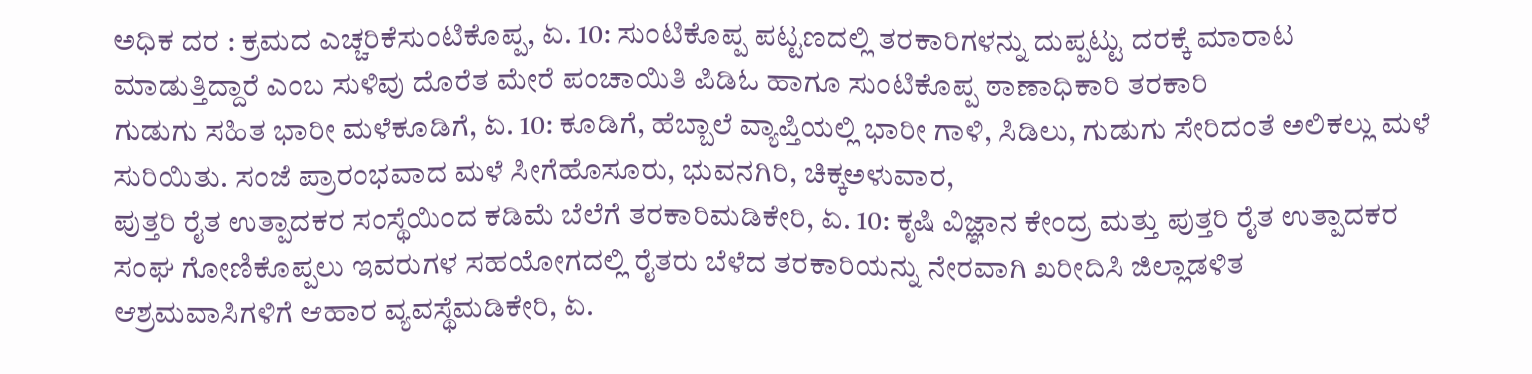ಅಧಿಕ ದರ : ಕ್ರಮದ ಎಚ್ಚರಿಕೆಸುಂಟಿಕೊಪ್ಪ, ಏ. 10: ಸುಂಟಿಕೊಪ್ಪ ಪಟ್ಟಣದಲ್ಲಿ ತರಕಾರಿಗಳನ್ನು ದುಪ್ಪಟ್ಟು ದರಕ್ಕೆ ಮಾರಾಟ ಮಾಡುತ್ತಿದ್ದಾರೆ ಎಂಬ ಸುಳಿವು ದೊರೆತ ಮೇರೆ ಪಂಚಾಯಿತಿ ಪಿಡಿಓ ಹಾಗೂ ಸುಂಟಿಕೊಪ್ಪ ಠಾಣಾಧಿಕಾರಿ ತರಕಾರಿ
ಗುಡುಗು ಸಹಿತ ಭಾರೀ ಮಳೆಕೂಡಿಗೆ, ಏ. 10: ಕೂಡಿಗೆ, ಹೆಬ್ಬಾಲೆ ವ್ಯಾಪ್ತಿಯಲ್ಲಿ ಭಾರೀ ಗಾಳಿ, ಸಿಡಿಲು, ಗುಡುಗು ಸೇರಿದಂತೆ ಅಲಿಕಲ್ಲು ಮಳೆ ಸುರಿಯಿತು. ಸಂಜೆ ಪ್ರಾರಂಭವಾದ ಮಳೆ ಸೀಗೆಹೊಸೂರು, ಭುವನಗಿರಿ, ಚಿಕ್ಕಅಳುವಾರ,
ಪುತ್ತರಿ ರೈತ ಉತ್ಪಾದಕರ ಸಂಸ್ಥೆಯಿಂದ ಕಡಿಮೆ ಬೆಲೆಗೆ ತರಕಾರಿಮಡಿಕೇರಿ, ಏ. 10: ಕೃಷಿ ವಿಜ್ಞಾನ ಕೇಂದ್ರ ಮತ್ತು ಪುತ್ತರಿ ರೈತ ಉತ್ಪಾದಕರ ಸಂಘ ಗೋಣಿಕೊಪ್ಪಲು ಇವರುಗಳ ಸಹಯೋಗದಲ್ಲಿ ರೈತರು ಬೆಳೆದ ತರಕಾರಿಯನ್ನು ನೇರವಾಗಿ ಖರೀದಿಸಿ ಜಿಲ್ಲಾಡಳಿತ
ಆಶ್ರಮವಾಸಿಗಳಿಗೆ ಆಹಾರ ವ್ಯವಸ್ಥೆಮಡಿಕೇರಿ, ಏ.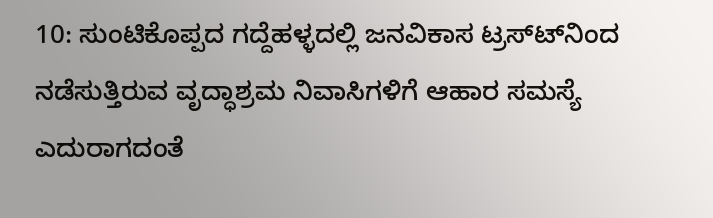10: ಸುಂಟಿಕೊಪ್ಪದ ಗದ್ದೆಹಳ್ಳದಲ್ಲಿ ಜನವಿಕಾಸ ಟ್ರಸ್ಟ್‍ನಿಂದ ನಡೆಸುತ್ತಿರುವ ವೃದ್ಧಾಶ್ರಮ ನಿವಾಸಿಗಳಿಗೆ ಆಹಾರ ಸಮಸ್ಯೆ ಎದುರಾಗದಂತೆ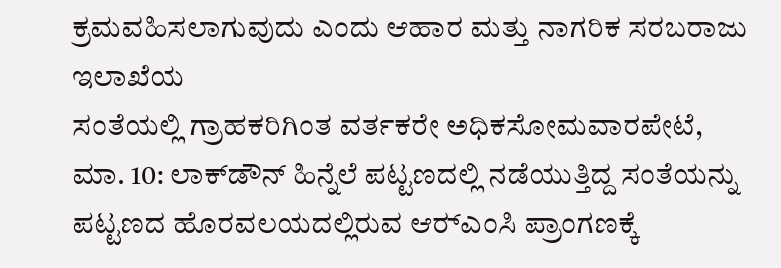ಕ್ರಮವಹಿಸಲಾಗುವುದು ಎಂದು ಆಹಾರ ಮತ್ತು ನಾಗರಿಕ ಸರಬರಾಜು ಇಲಾಖೆಯ
ಸಂತೆಯಲ್ಲಿ ಗ್ರಾಹಕರಿಗಿಂತ ವರ್ತಕರೇ ಅಧಿಕಸೋಮವಾರಪೇಟೆ, ಮಾ. 10: ಲಾಕ್‍ಡೌನ್ ಹಿನ್ನೆಲೆ ಪಟ್ಟಣದಲ್ಲಿ ನಡೆಯುತ್ತಿದ್ದ ಸಂತೆಯನ್ನು ಪಟ್ಟಣದ ಹೊರವಲಯದಲ್ಲಿರುವ ಆರ್‍ಎಂಸಿ ಪ್ರಾಂಗಣಕ್ಕೆ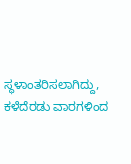ಸ್ಥಳಾಂತರಿಸಲಾಗಿದ್ದು, ಕಳೆದೆರಡು ವಾರಗಳಿಂದ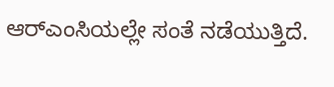ಆರ್‍ಎಂಸಿಯಲ್ಲೇ ಸಂತೆ ನಡೆಯುತ್ತಿದೆ.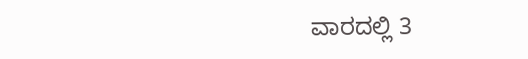ವಾರದಲ್ಲಿ 3